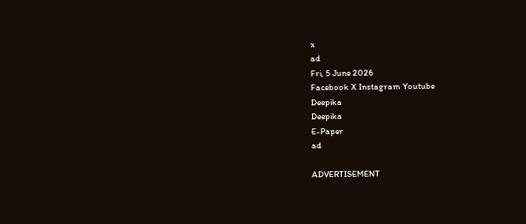x
ad
Fri, 5 June 2026
Facebook X Instagram Youtube
Deepika
Deepika
E-Paper
ad

ADVERTISEMENT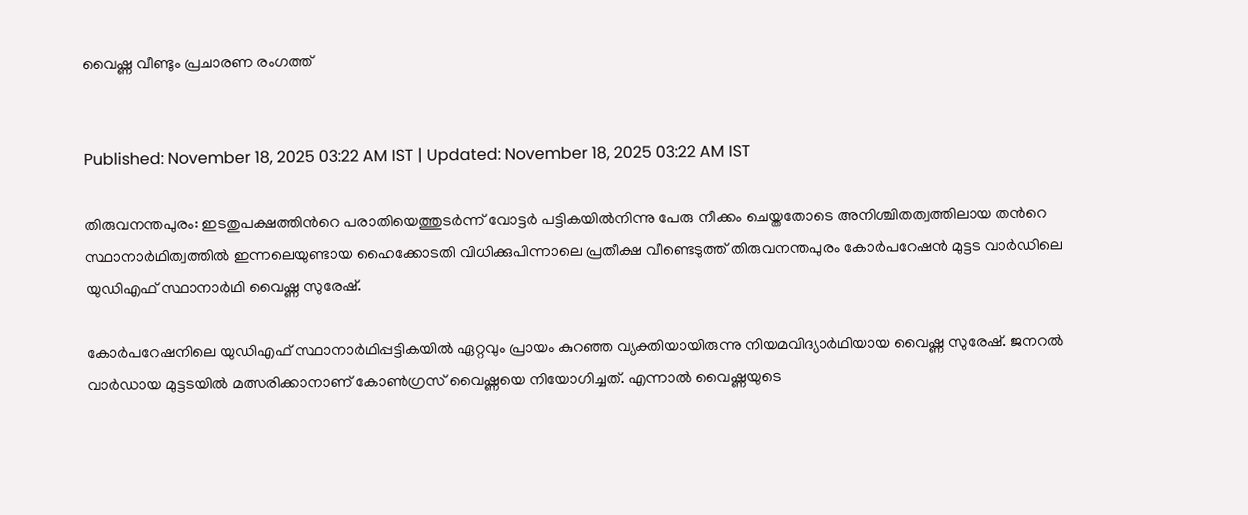വൈഷ്ണ വീണ്ടും പ്രചാരണ രംഗത്ത്


Published: November 18, 2025 03:22 AM IST | Updated: November 18, 2025 03:22 AM IST

തിരുവനന്തപുരം: ഇടതുപക്ഷത്തിന്‍റെ പരാതിയെത്തുടർന്ന് വോട്ടർ പട്ടികയിൽനിന്നു പേരു നീക്കം ചെയ്തതോടെ അനിശ്ചിതത്വത്തിലായ തന്‍റെ സ്ഥാനാർഥിത്വത്തിൽ ഇന്നലെയുണ്ടായ ഹൈക്കോടതി വിധിക്കുപിന്നാലെ പ്രതീക്ഷ വീണ്ടെടുത്ത് തിരുവനന്തപുരം കോർപറേഷൻ മുട്ടട വാർഡിലെ യുഡിഎഫ് സ്ഥാനാർഥി വൈഷ്ണ സുരേഷ്.

കോർപറേഷനിലെ യുഡിഎഫ് സ്ഥാനാർഥിപ്പട്ടികയിൽ ഏറ്റവും പ്രായം കുറഞ്ഞ വ്യക്തിയായിരുന്നു നിയമവിദ്യാർഥിയായ വൈഷ്ണ സുരേഷ്. ജനറൽ വാർഡായ മുട്ടടയിൽ മത്സരിക്കാനാണ് കോണ്‍ഗ്രസ് വൈഷ്ണയെ നിയോഗിച്ചത്. എന്നാൽ വൈഷ്ണയുടെ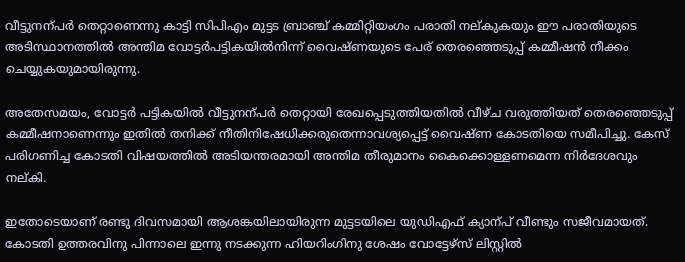വീട്ടുനന്പർ തെറ്റാണെന്നു കാട്ടി സിപിഎം മുട്ടട ബ്രാഞ്ച് കമ്മിറ്റിയംഗം പരാതി നല്കുകയും ഈ പരാതിയുടെ അടിസ്ഥാനത്തിൽ അന്തിമ വോട്ടർപട്ടികയിൽനിന്ന് വൈഷ്ണയുടെ പേര് തെരഞ്ഞെടുപ്പ് കമ്മീഷൻ നീക്കം ചെയ്യുകയുമായിരുന്നു.

അതേസമയം, വോട്ടർ പട്ടികയിൽ വീട്ടുനന്പർ തെറ്റായി രേഖപ്പെടുത്തിയതിൽ വീഴ്ച വരുത്തിയത് തെരഞ്ഞെടുപ്പ് കമ്മീഷനാണെന്നും ഇതിൽ തനിക്ക് നീതിനിഷേധിക്കരുതെന്നാവശ്യപ്പെട്ട് വൈഷ്ണ കോടതിയെ സമീപിച്ചു. കേസ് പരിഗണിച്ച കോടതി വിഷയത്തിൽ അടിയന്തരമായി അന്തിമ തീരുമാനം കൈക്കൊള്ളണമെന്ന നിർദേശവും നല്കി.

ഇതോടെയാണ് രണ്ടു ദിവസമായി ആശങ്കയിലായിരുന്ന മുട്ടടയിലെ യുഡിഎഫ് ക്യാന്പ് വീണ്ടും സജീവമായത്. കോടതി ഉത്തരവിനു പിന്നാലെ ഇന്നു നടക്കുന്ന ഹിയറിംഗിനു ശേഷം വോട്ടേഴ്സ് ലിസ്റ്റിൽ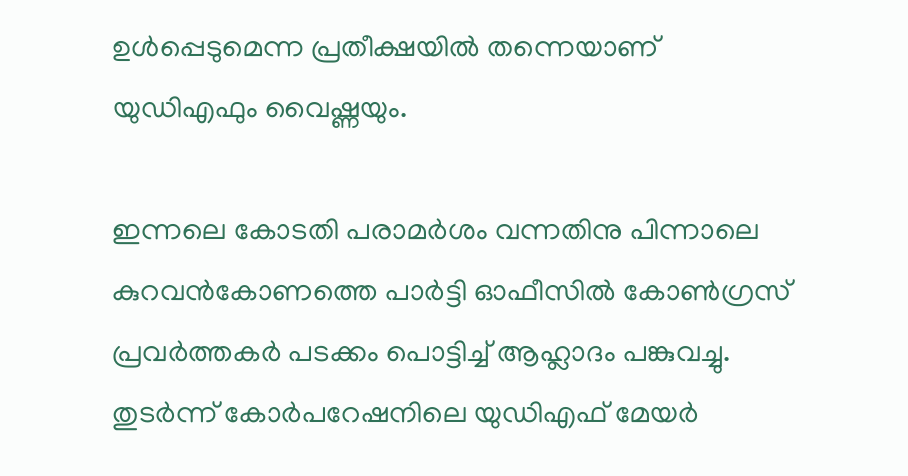ഉൾപ്പെടുമെന്ന പ്രതീക്ഷയിൽ തന്നെയാണ് യുഡിഎഫും വൈഷ്ണയും.

ഇന്നലെ കോടതി പരാമർശം വന്നതിനു പിന്നാലെ കുറവൻകോണത്തെ പാർട്ടി ഓഫീസിൽ കോണ്‍ഗ്രസ് പ്രവർത്തകർ പടക്കം പൊട്ടിച്ച് ആഹ്ലാദം പങ്കുവച്ചു. തുടർന്ന് കോർപറേഷനിലെ യുഡിഎഫ് മേയർ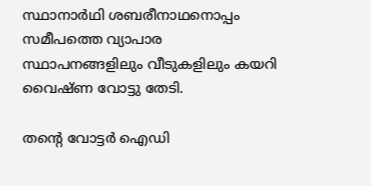സ്ഥാനാർഥി ശബരീനാഥനൊപ്പം സമീപത്തെ വ്യാപാര സ്ഥാപനങ്ങളിലും വീടുകളിലും കയറി വൈഷ്ണ വോട്ടു തേടി.

തന്‍റെ വോട്ടർ ഐഡി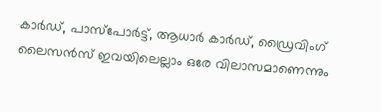കാർഡ്, പാസ്പോർട്ട്, ആധാർ കാർഡ്, ഡ്രൈവിംഗ് ലൈസൻസ് ഇവയിലെല്ലാം ഒരേ വിലാസമാണെന്നും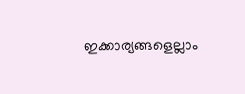ഇക്കാര്യങ്ങളെല്ലാം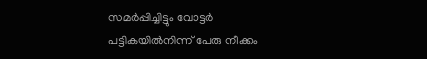സമർപ്പിച്ചിട്ടും വോട്ടർ പട്ടികയിൽനിന്ന് പേരു നീക്കം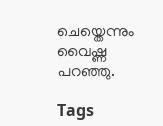ചെയ്തെന്നും വൈഷ്ണ പറഞ്ഞു.

Tags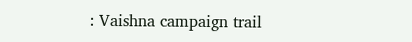: Vaishna campaign trail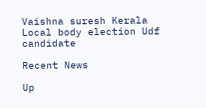Vaishna suresh Kerala Local body election Udf candidate

Recent News

Up